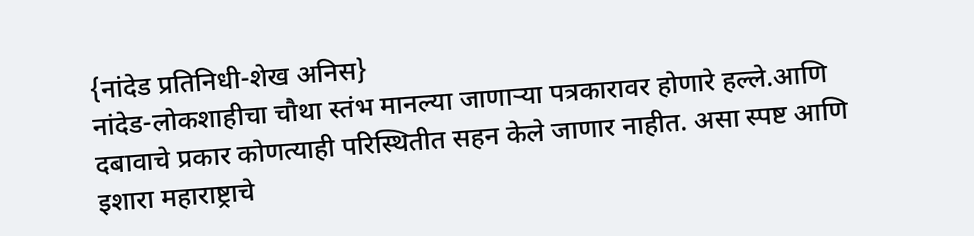{नांदेड प्रतिनिधी-शेख अनिस}
नांदेड-लोकशाहीचा चौथा स्तंभ मानल्या जाणाऱ्या पत्रकारावर होणारे हल्ले.आणि दबावाचे प्रकार कोणत्याही परिस्थितीत सहन केले जाणार नाहीत. असा स्पष्ट आणि इशारा महाराष्ट्राचे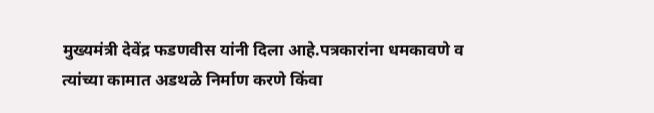मुख्यमंत्री देवेंद्र फडणवीस यांनी दिला आहे.पत्रकारांना धमकावणे व त्यांच्या कामात अडथळे निर्माण करणे किंवा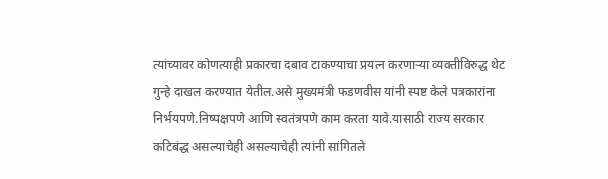त्यांच्यावर कोणत्याही प्रकारचा दबाव टाकण्याचा प्रयत्न करणाऱ्या व्यक्तीविरुद्ध थेट गुन्हे दाखल करण्यात येतील.असे मुख्यमंत्री फडणवीस यांनी स्पष्ट केले पत्रकारांना निर्भयपणे.निष्पक्षपणे आणि स्वतंत्रपणे काम करता यावे.यासाठी राज्य सरकार कटिबंद्ध असल्याचेही असल्याचेही त्यांनी सांगितले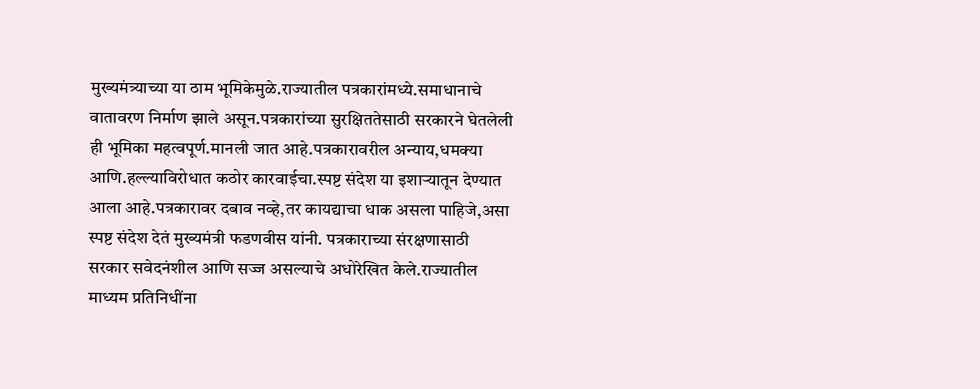मुख्यमंत्र्याच्या या ठाम भूमिकेमुळे.राज्यातील पत्रकारांमध्ये.समाधानाचे वातावरण निर्माण झाले असून.पत्रकारांच्या सुरक्षिततेसाठी सरकारने घेतलेली ही भूमिका महत्वपूर्ण.मानली जात आहे.पत्रकारावरील अन्याय,धमक्या आणि.हल्ल्याविरोधात कठोर कारवाईचा.स्पष्ट संदेश या इशाऱ्यातून देण्यात आला आहे.पत्रकारावर दबाव नव्हे,तर कायद्याचा धाक असला पाहिजे,असा स्पष्ट संदेश देतं मुख्यमंत्री फडणवीस यांनी. पत्रकाराच्या संरक्षणासाठी सरकार सवेदनंशील आणि सज्ज असल्याचे अधोरेखित केले.राज्यातील माध्यम प्रतिनिधींना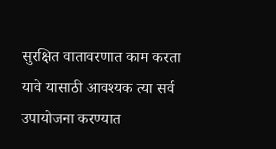सुरक्षित वातावरणात काम करता यावे यासाठी आवश्यक त्या सर्व उपायोजना करण्यात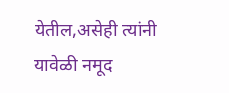येतील,असेही त्यांनी यावेळी नमूद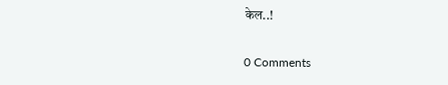केल..!

0 Comments